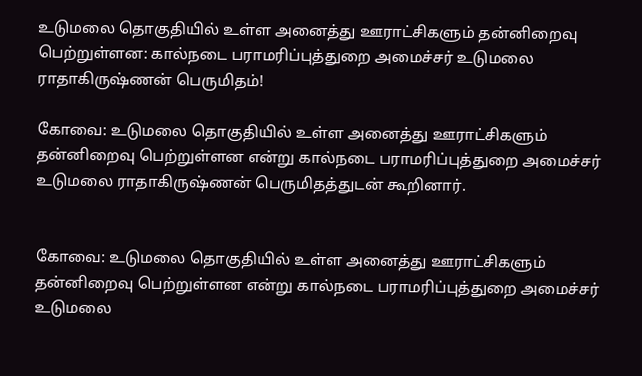உடுமலை தொகுதியில் உள்ள அனைத்து ஊராட்சிகளும் தன்னிறைவு பெற்றுள்ளன: கால்நடை பராமரிப்புத்துறை அமைச்சர் உடுமலை ராதாகிருஷ்ணன் பெருமிதம்!

கோவை: உடுமலை தொகுதியில் உள்ள அனைத்து ஊராட்சிகளும் தன்னிறைவு பெற்றுள்ளன என்று கால்நடை பராமரிப்புத்துறை அமைச்சர் உடுமலை ராதாகிருஷ்ணன் பெருமிதத்துடன் கூறினார்.


கோவை: உடுமலை தொகுதியில் உள்ள அனைத்து ஊராட்சிகளும் தன்னிறைவு பெற்றுள்ளன என்று கால்நடை பராமரிப்புத்துறை அமைச்சர் உடுமலை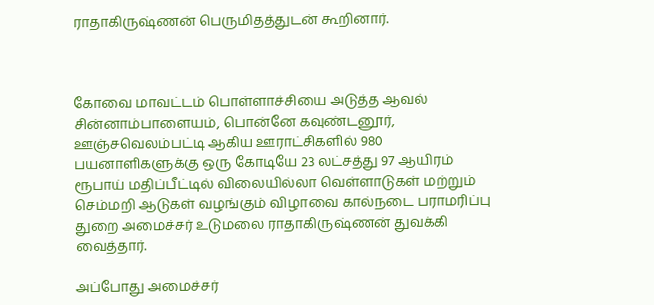ராதாகிருஷ்ணன் பெருமிதத்துடன் கூறினார்.



கோவை மாவட்டம் பொள்ளாச்சியை அடுத்த ஆவல் சின்னாம்பாளையம், பொன்னே கவுண்டனூர், ஊஞ்சவெலம்பட்டி ஆகிய ஊராட்சிகளில் 980 பயனாளிகளுக்கு ஒரு கோடியே 23 லட்சத்து 97 ஆயிரம் ரூபாய் மதிப்பீட்டில் விலையில்லா வெள்ளாடுகள் மற்றும் செம்மறி ஆடுகள் வழங்கும் விழாவை கால்நடை பராமரிப்பு துறை அமைச்சர் உடுமலை ராதாகிருஷ்ணன் துவக்கி வைத்தார்.

அப்போது அமைச்சர்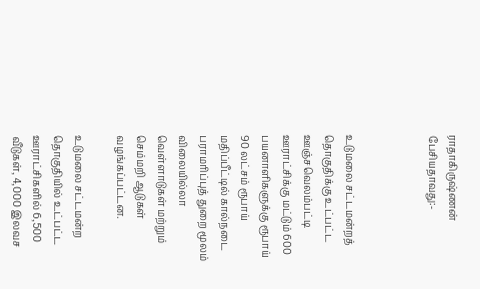ராதாகிருஷ்ணன் பேசியதாவது:-



உடுமலை சட்டமன்றத் தொகுதிக்கு உட்பட்ட ஊஞ்சவெலம்பட்டி ஊராட்சிக்கு மட்டும் 600 பயனாளிகளுக்கு ரூபாய் 90 லட்சம் ரூபாய் மதிப்பீட்டில் கால்நடை பராமரிப்புத் துறை மூலம் விலையில்லா வெள்ளாடுகள் மற்றும் செம்மறி ஆடுகள் வழங்கப்பட்டன.

உடுமலை சட்டமன்ற தொகுதியில் உட்பட்ட ஊராட்சிகளில் 6,500 வீடுகள், 4,000 இலவச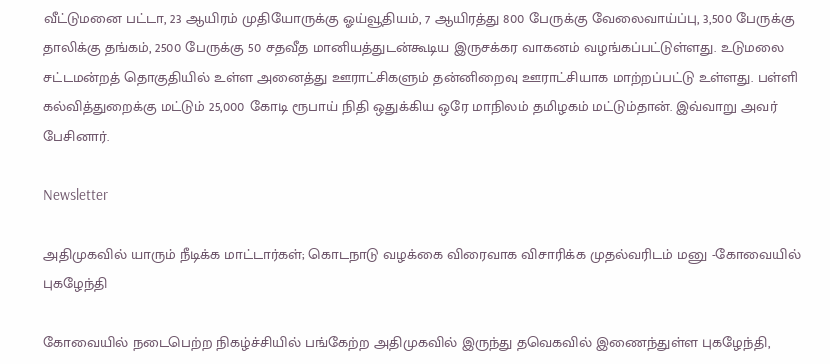வீட்டுமனை பட்டா, 23 ஆயிரம் முதியோருக்கு ஓய்வூதியம், 7 ஆயிரத்து 800 பேருக்கு வேலைவாய்ப்பு, 3,500 பேருக்கு தாலிக்கு தங்கம், 2500 பேருக்கு 50 சதவீத மானியத்துடன்கூடிய இருசக்கர வாகனம் வழங்கப்பட்டுள்ளது. உடுமலை சட்டமன்றத் தொகுதியில் உள்ள அனைத்து ஊராட்சிகளும் தன்னிறைவு ஊராட்சியாக மாற்றப்பட்டு உள்ளது. பள்ளி கல்வித்துறைக்கு மட்டும் 25,000 கோடி ரூபாய் நிதி ஒதுக்கிய ஒரே மாநிலம் தமிழகம் மட்டும்தான். இவ்வாறு அவர் பேசினார்.

Newsletter

அதிமுகவில் யாரும் நீடிக்க மாட்டார்கள்; கொடநாடு வழக்கை விரைவாக விசாரிக்க முதல்வரிடம் மனு -கோவையில் புகழேந்தி

கோவையில் நடைபெற்ற நிகழ்ச்சியில் பங்கேற்ற அதிமுகவில் இருந்து தவெகவில் இணைந்துள்ள புகழேந்தி,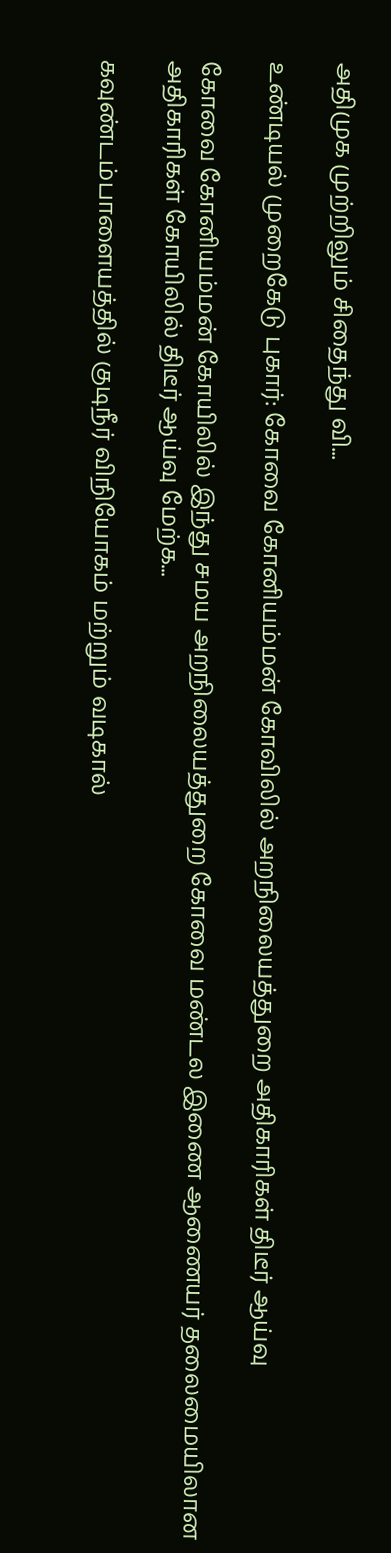அதிமுக முற்றிலும் சிதைந்து வி...

உண்டியல் முறைகேடு புகார்: கோவை கோனியம்மன் கோவிலில் அறநிலையத்துறை அதிகாரிகள் திடீர் ஆய்வு

கோவை கோனியம்மன் கோயிலில் இந்து சமய அறநிலையத்துறை கோவை மண்டல இணை ஆணையர் தலைமையிலான அதிகாரிகள் கோயிலில் திடீர் ஆய்வு மேற்க...

கவுண்டம்பாளையத்தில் குடிநீர் விநியோகம் மற்றும் வடிகால்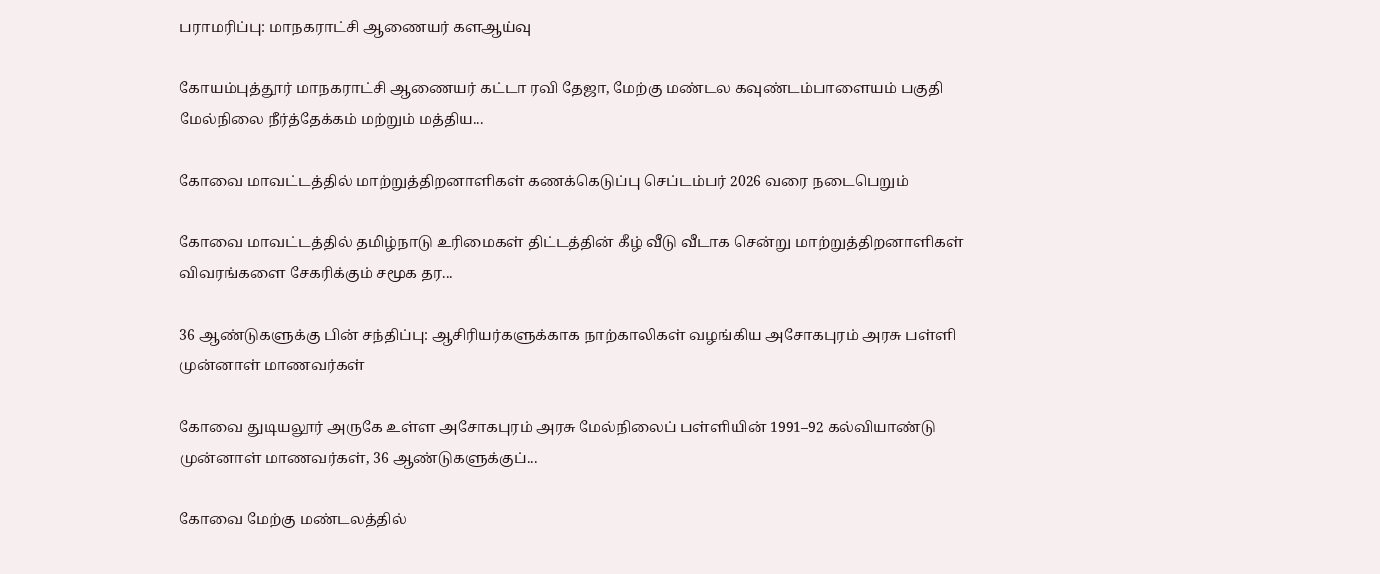பராமரிப்பு: மாநகராட்சி ஆணையர் களஆய்வு

கோயம்புத்தூர் மாநகராட்சி ஆணையர் கட்டா ரவி தேஜா, மேற்கு மண்டல கவுண்டம்பாளையம் பகுதி மேல்நிலை நீர்த்தேக்கம் மற்றும் மத்திய...

கோவை மாவட்டத்தில் மாற்றுத்திறனாளிகள் கணக்கெடுப்பு செப்டம்பர் 2026 வரை நடைபெறும்

கோவை மாவட்டத்தில் தமிழ்நாடு உரிமைகள் திட்டத்தின் கீழ் வீடு வீடாக சென்று மாற்றுத்திறனாளிகள் விவரங்களை சேகரிக்கும் சமூக தர...

36 ஆண்டுகளுக்கு பின் சந்திப்பு: ஆசிரியர்களுக்காக நாற்காலிகள் வழங்கிய அசோகபுரம் அரசு பள்ளி முன்னாள் மாணவர்கள்

கோவை துடியலூர் அருகே உள்ள அசோகபுரம் அரசு மேல்நிலைப் பள்ளியின் 1991–92 கல்வியாண்டு முன்னாள் மாணவர்கள், 36 ஆண்டுகளுக்குப்...

கோவை மேற்கு மண்டலத்தில்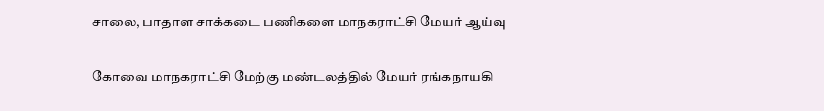சாலை, பாதாள சாக்கடை பணிகளை மாநகராட்சி மேயர் ஆய்வு

கோவை மாநகராட்சி மேற்கு மண்டலத்தில் மேயர் ரங்கநாயகி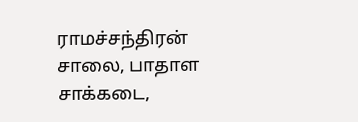ராமச்சந்திரன் சாலை, பாதாள சாக்கடை,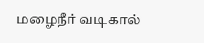மழைநீர் வடிகால்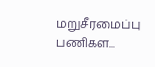மறுசீரமைப்பு பணிகள...